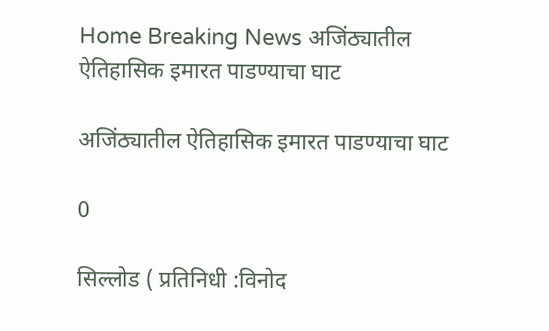Home Breaking News अजिंठ्यातील ऐतिहासिक इमारत पाडण्याचा घाट

अजिंठ्यातील ऐतिहासिक इमारत पाडण्याचा घाट

0

सिल्लोड ( प्रतिनिधी :विनोद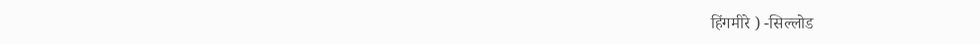हिंगमीरे ) -सिल्लोड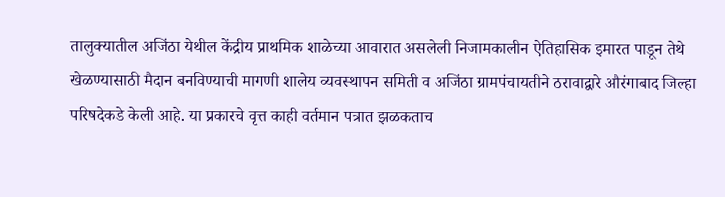तालुक्यातील अजिंठा येथील केंद्रीय प्राथमिक शाळेच्या आवारात असलेली निजामकालीन ऐतिहासिक इमारत पाडून तेथे खेळण्यासाठी मैदान बनविण्याची मागणी शालेय व्यवस्थापन समिती व अजिंठा ग्रामपंचायतीने ठरावाद्वारे औरंगाबाद जिल्हा परिषदेकडे केली आहे. या प्रकारचे वृत्त काही वर्तमान पत्रात झळकताच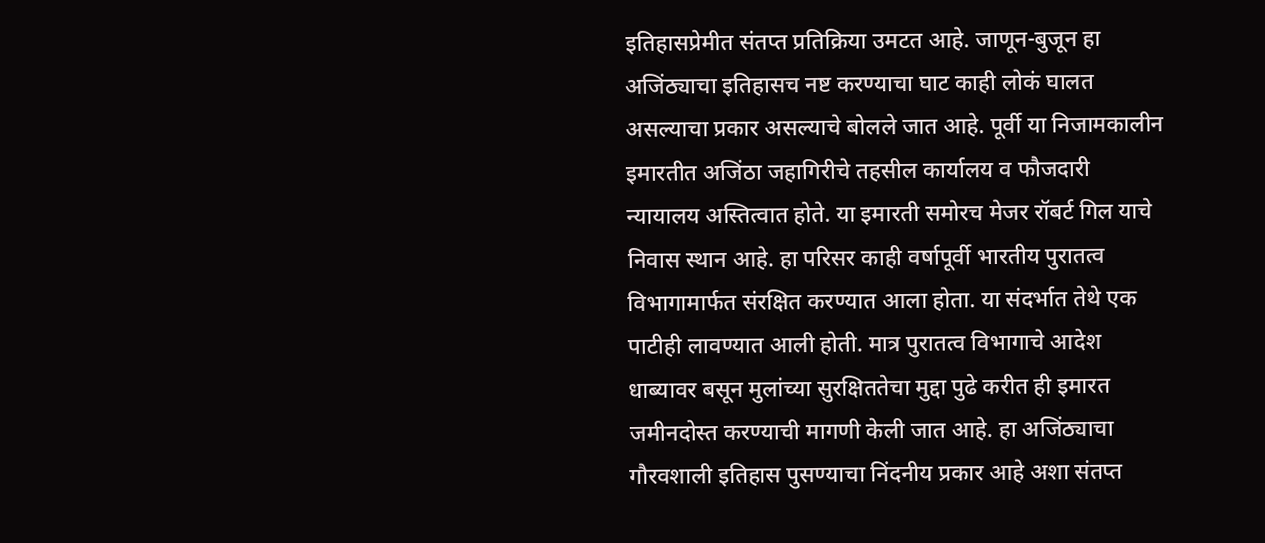इतिहासप्रेमीत संतप्त प्रतिक्रिया उमटत आहे. जाणून-बुजून हा अजिंठ्याचा इतिहासच नष्ट करण्याचा घाट काही लोकं घालत असल्याचा प्रकार असल्याचे बोलले जात आहे. पूर्वी या निजामकालीन इमारतीत अजिंठा जहागिरीचे तहसील कार्यालय व फौजदारी न्यायालय अस्तित्वात होते. या इमारती समोरच मेजर रॉबर्ट गिल याचे निवास स्थान आहे. हा परिसर काही वर्षापूर्वी भारतीय पुरातत्व विभागामार्फत संरक्षित करण्यात आला होता. या संदर्भात तेथे एक पाटीही लावण्यात आली होती. मात्र पुरातत्व विभागाचे आदेश धाब्यावर बसून मुलांच्या सुरक्षिततेचा मुद्दा पुढे करीत ही इमारत जमीनदोस्त करण्याची मागणी केली जात आहे. हा अजिंठ्याचा गौरवशाली इतिहास पुसण्याचा निंदनीय प्रकार आहे अशा संतप्त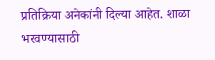प्रतिक्रिया अनेकांनी दिल्या आहेत. शाळा भरवण्यासाठी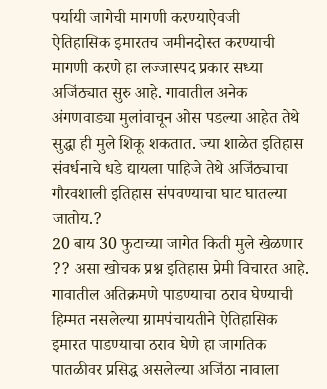पर्यायी जागेची मागणी करण्याऐवजी
ऐतिहासिक इमारतच जमीनदोस्त करण्याची मागणी करणे हा लज्जास्पद प्रकार सध्या अजिंठ्यात सुरु आहे. गावातील अनेक अंगणवाड्या मुलांवाचून ओस पडल्या आहेत तेथे सुद्धा ही मुले शिकू शकतात. ज्या शाळेत इतिहास संवर्धनाचे धडे द्यायला पाहिजे तेथे अजिंठ्याचा गौरवशाली इतिहास संपवण्याचा घाट घातल्या जातोय.?
20 बाय 30 फुटाच्या जागेत किती मुले खेळणार ?? असा खोचक प्रश्न इतिहास प्रेमी विचारत आहे. गावातील अतिक्रमणे पाडण्याचा ठराव घेण्याची हिम्मत नसलेल्या ग्रामपंचायतीने ऐतिहासिक इमारत पाडण्याचा ठराव घेणे हा जागतिक पातळीवर प्रसिद्ध असलेल्या अजिंठा नावाला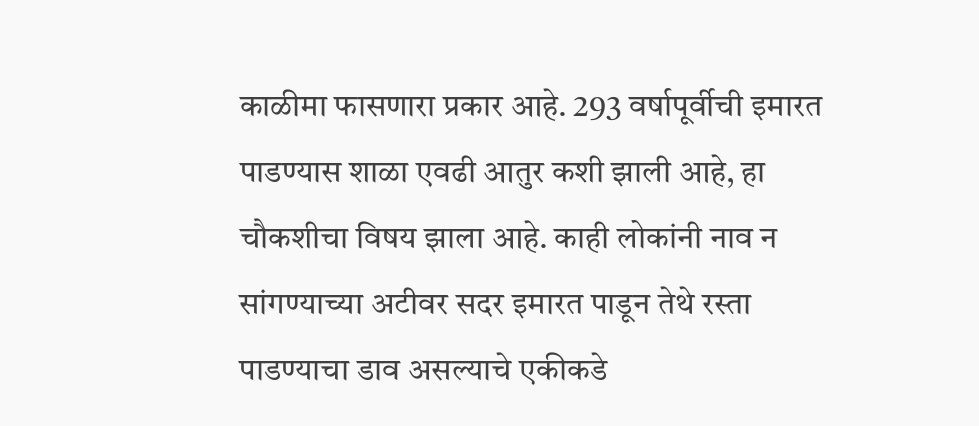काळीमा फासणारा प्रकार आहे. 293 वर्षापूर्वीची इमारत पाडण्यास शाळा एवढी आतुर कशी झाली आहे, हा चौकशीचा विषय झाला आहे. काही लोकांनी नाव न सांगण्याच्या अटीवर सदर इमारत पाडून तेथे रस्ता पाडण्याचा डाव असल्याचे एकीकडे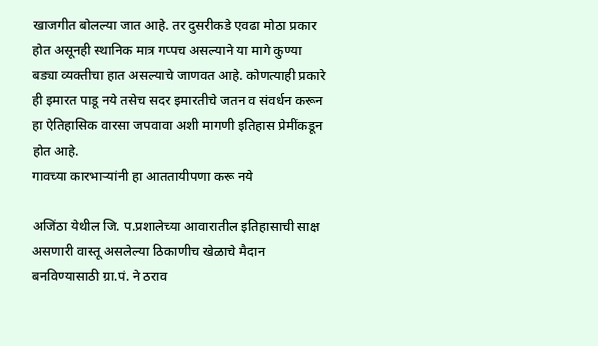खाजगीत बोलल्या जात आहे. तर दुसरीकडे एवढा मोठा प्रकार होत असूनही स्थानिक मात्र गप्पच असल्याने या मागे कुण्या बड्या व्यक्तीचा हात असल्याचे जाणवत आहे. कोणत्याही प्रकारे ही इमारत पाडू नये तसेच सदर इमारतीचे जतन व संवर्धन करून हा ऐतिहासिक वारसा जपवावा अशी मागणी इतिहास प्रेमींकडून होत आहे.
गावच्या कारभाऱ्यांनी हा आततायीपणा करू नये

अजिंठा येथील जि. प.प्रशालेच्या आवारातील इतिहासाची साक्ष असणारी वास्तू असलेल्या ठिकाणीच खेळाचे मैदान बनविण्यासाठी ग्रा.पं. ने ठराव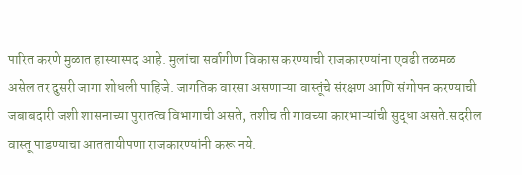पारित करणे मुळात हास्यास्पद आहे. मुलांचा सर्वागीण विकास करण्याची राजकारण्यांना एवढी तळमळ असेल तर दुसरी जागा शोधली पाहिजे. जागतिक वारसा असणाऱ्या वास्तूंचे संरक्षण आणि संगोपन करण्याची जबाबदारी जशी शासनाच्या पुरातत्व विभागाची असते, तशीच ती गावच्या कारभाऱ्यांची सुद्धा असते.सदरील वास्तू पाडण्याचा आततायीपणा राजकारण्यांनी करू नये.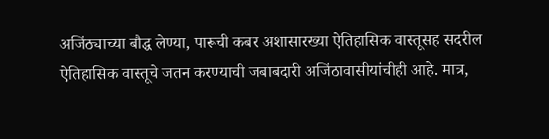अजिंठ्याच्या बौद्ध लेण्या, पारूची कबर अशासारख्या ऐतिहासिक वास्तूसह सदरील ऐतिहासिक वास्तूचे जतन करण्याची जबाबदारी अजिंठावासीयांचीही आहे. मात्र,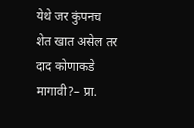येथे जर कुंपनच शेत खात असेल तर दाद कोणाकडे मागावी?– प्रा.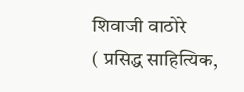शिवाजी वाठोरे
( प्रसिद्ध साहित्यिक,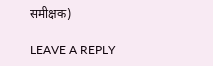समीक्षक)

LEAVE A REPLY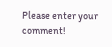Please enter your comment!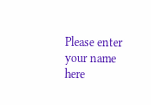Please enter your name here